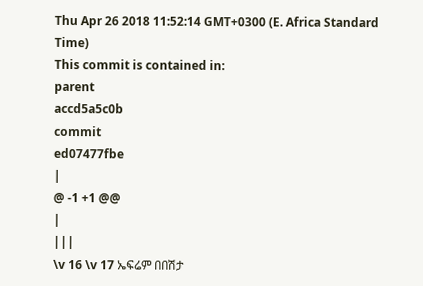Thu Apr 26 2018 11:52:14 GMT+0300 (E. Africa Standard Time)
This commit is contained in:
parent
accd5a5c0b
commit
ed07477fbe
|
@ -1 +1 @@
|
|||
\v 16 \v 17 ኤፍሬም በበሽታ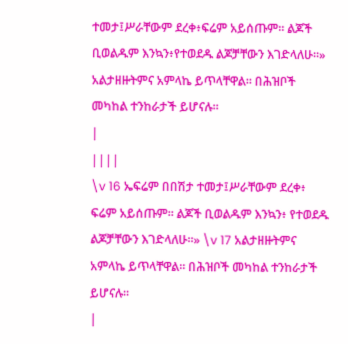ተመታ፤ሥራቸውም ደረቀ፥ፍሬም አይሰጡም። ልጆች ቢወልዱም እንኳን፥የተወደዱ ልጆቻቸውን እገድላለሁ።» አልታዘዙትምና አምላኬ ይጥላቸዋል። በሕዝቦች መካከል ተንከራታች ይሆናሉ።
|
||||
\v 16 ኤፍሬም በበሽታ ተመታ፤ሥራቸውም ደረቀ፥ ፍሬም አይሰጡም። ልጆች ቢወልዱም እንኳን፥ የተወደዱ ልጆቻቸውን እገድላለሁ።» \v 17 አልታዘዙትምና አምላኬ ይጥላቸዋል። በሕዝቦች መካከል ተንከራታች ይሆናሉ።
|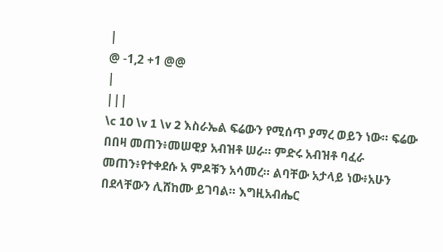|
@ -1,2 +1 @@
|
|||
\c 10 \v 1 \v 2 እስራኤል ፍሬውን የሚሰጥ ያማረ ወይን ነው። ፍሬው በበዛ መጠን፥መሠዊያ አብዝቶ ሠራ። ምድሩ አብዝቶ ባፈራ መጠን፥የተቀደሱ አ ምዶቹን አሳመረ። ልባቸው አታላይ ነው፥አሁን በደላቸውን ሊሸከሙ ይገባል። እግዚአብሔር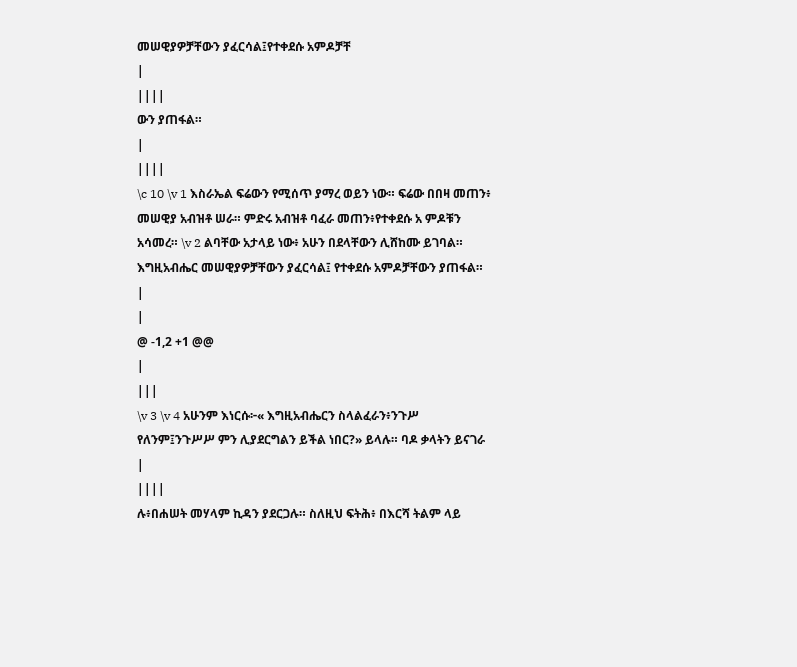መሠዊያዎቻቸውን ያፈርሳል፤የተቀደሱ አምዶቻቸ
|
||||
ውን ያጠፋል።
|
||||
\c 10 \v 1 እስራኤል ፍሬውን የሚሰጥ ያማረ ወይን ነው። ፍሬው በበዛ መጠን፥ መሠዊያ አብዝቶ ሠራ። ምድሩ አብዝቶ ባፈራ መጠን፥የተቀደሱ አ ምዶቹን አሳመረ። \v 2 ልባቸው አታላይ ነው፥ አሁን በደላቸውን ሊሸከሙ ይገባል። እግዚአብሔር መሠዊያዎቻቸውን ያፈርሳል፤ የተቀደሱ አምዶቻቸውን ያጠፋል።
|
|
@ -1,2 +1 @@
|
|||
\v 3 \v 4 አሁንም እነርሱ፦« እግዚአብሔርን ስላልፈራን፥ንጉሥ የለንም፤ንጉሥሥ ምን ሊያደርግልን ይችል ነበር?» ይላሉ። ባዶ ቃላትን ይናገራ
|
||||
ሉ፥በሐሠት መሃላም ኪዳን ያደርጋሉ። ስለዚህ ፍትሕ፥ በእርሻ ትልም ላይ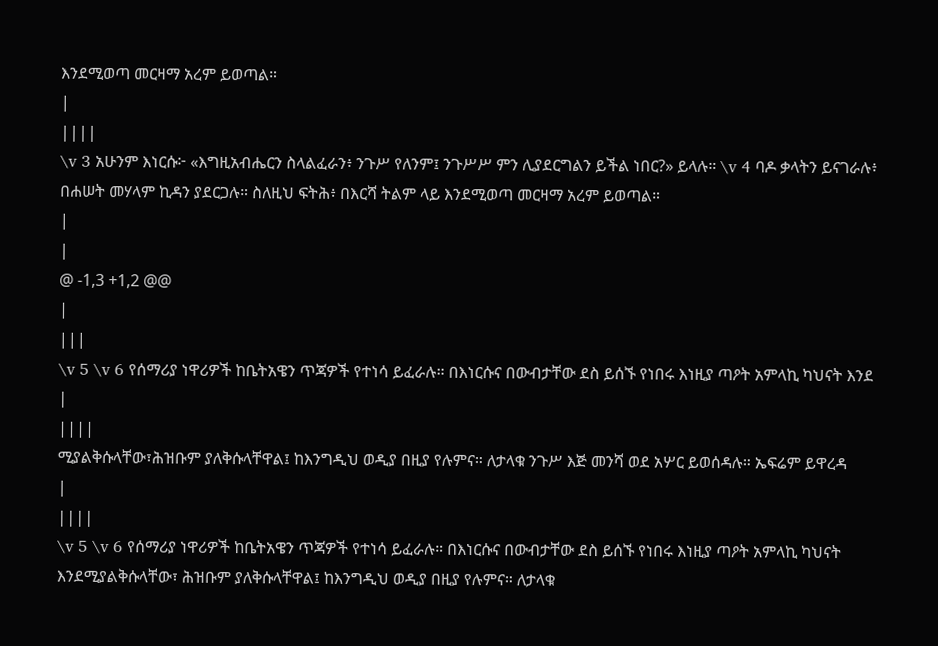እንደሚወጣ መርዛማ አረም ይወጣል።
|
||||
\v 3 አሁንም እነርሱ፦ «እግዚአብሔርን ስላልፈራን፥ ንጉሥ የለንም፤ ንጉሥሥ ምን ሊያደርግልን ይችል ነበር?» ይላሉ። \v 4 ባዶ ቃላትን ይናገራሉ፥ በሐሠት መሃላም ኪዳን ያደርጋሉ። ስለዚህ ፍትሕ፥ በእርሻ ትልም ላይ እንደሚወጣ መርዛማ አረም ይወጣል።
|
|
@ -1,3 +1,2 @@
|
|||
\v 5 \v 6 የሰማሪያ ነዋሪዎች ከቤትአዌን ጥጃዎች የተነሳ ይፈራሉ። በእነርሱና በውብታቸው ደስ ይሰኙ የነበሩ እነዚያ ጣዖት አምላኪ ካህናት እንደ
|
||||
ሚያልቅሱላቸው፣ሕዝቡም ያለቅሱላቸዋል፤ ከእንግዲህ ወዲያ በዚያ የሉምና። ለታላቁ ንጉሥ እጅ መንሻ ወደ አሦር ይወሰዳሉ። ኤፍሬም ይዋረዳ
|
||||
\v 5 \v 6 የሰማሪያ ነዋሪዎች ከቤትአዌን ጥጃዎች የተነሳ ይፈራሉ። በእነርሱና በውብታቸው ደስ ይሰኙ የነበሩ እነዚያ ጣዖት አምላኪ ካህናት እንደሚያልቅሱላቸው፣ ሕዝቡም ያለቅሱላቸዋል፤ ከእንግዲህ ወዲያ በዚያ የሉምና። ለታላቁ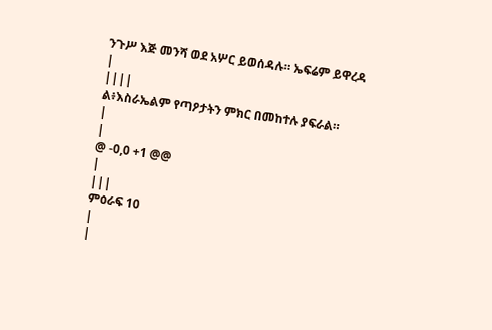ንጉሥ እጅ መንሻ ወደ አሦር ይወሰዳሉ። ኤፍሬም ይዋረዳ
|
||||
ል፥እስራኤልም የጣዖታትን ምክር በመከተሉ ያፍራል።
|
|
@ -0,0 +1 @@
|
|||
ምዕራፍ 10
|
|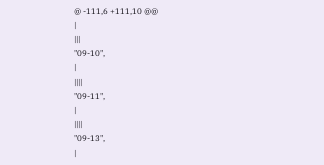@ -111,6 +111,10 @@
|
|||
"09-10",
|
||||
"09-11",
|
||||
"09-13",
|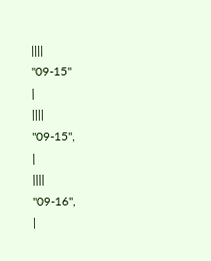||||
"09-15"
|
||||
"09-15",
|
||||
"09-16",
|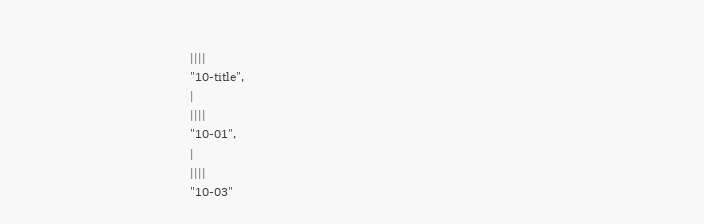||||
"10-title",
|
||||
"10-01",
|
||||
"10-03"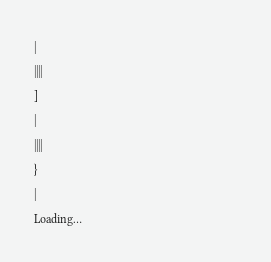|
||||
]
|
||||
}
|
Loading…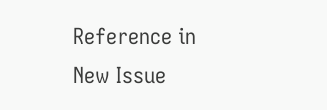Reference in New Issue